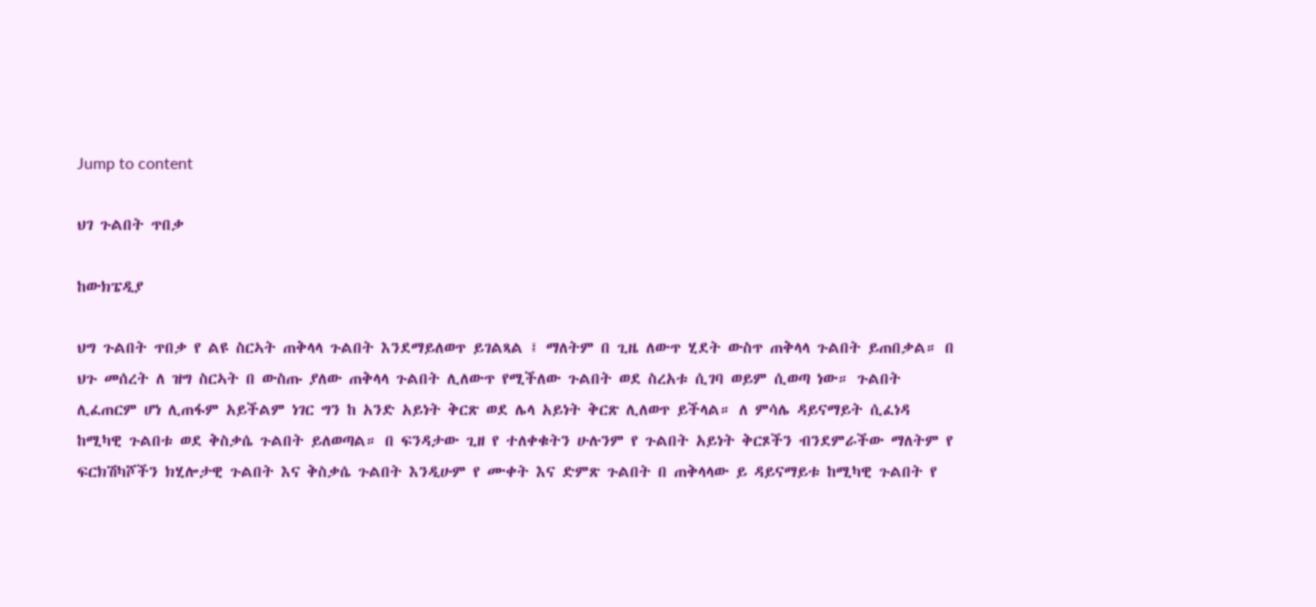Jump to content

ህገ ጉልበት ጥበቃ

ከውክፔዲያ

ህግ ጉልበት ጥበቃ የ ልዩ ስርኣት ጠቅላላ ጉልበት እንደማይለወጥ ይገልጻል ፤ ማለትም በ ጊዜ ለውጥ ሂደት ውስጥ ጠቅላላ ጉልበት ይጠበቃል። በ ህጉ መሰረት ለ ዝግ ስርኣት በ ውስጡ ያለው ጠቅላላ ጉልበት ሊለውጥ የሚችለው ጉልበት ወደ ስረአቱ ሲገባ ወይም ሲወጣ ነው። ጉልበት ሊፈጠርም ሆነ ሊጠፋም አይችልም ነገር ግን ከ አንድ አይነት ቅርጽ ወደ ሌላ አይነት ቅርጽ ሊለወጥ ይችላል። ለ ምሳሌ ዳይናማይት ሲፈነዳ ከሚካዊ ጉልበቱ ወደ ቅስቃሴ ጉልበት ይለወጣል። በ ፍንዳታው ጊዘ የ ተለቀቁትን ሁሉንም የ ጉልበት አይነት ቅርጾችን ብንደምራችው ማለትም የ ፍርክሽካሾችን ክሂሎታዊ ጉልበት እና ቅስቃሴ ጉልበት እንዲሁም የ ሙቀት እና ድምጽ ጉልበት በ ጠቅላላው ይ ዳይናማይቱ ከሚካዊ ጉልበት የ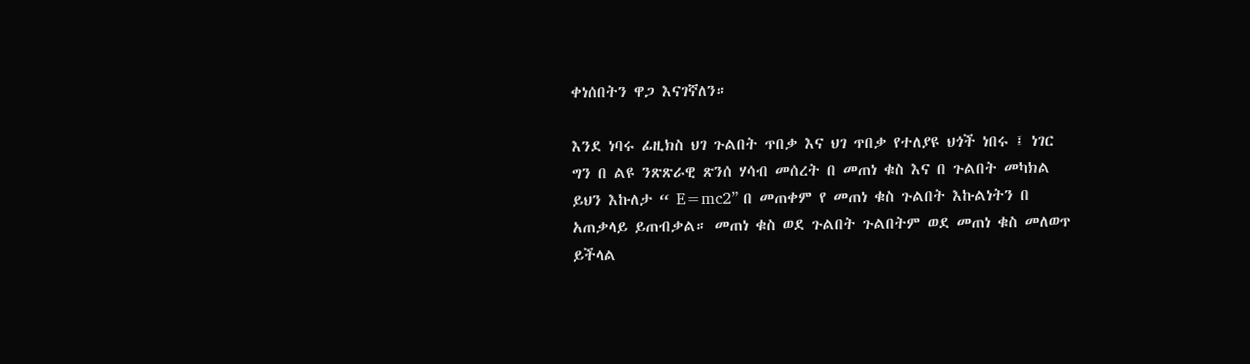ቀነሰበትን ዋጋ እናገኛለን።

እንደ ነባሩ ፊዚክስ ህገ ጉልበት ጥበቃ እና ህገ ጥበቃ የተለያዩ ህጎች ነበሩ ፤ ነገር ግን በ ልዩ ንጽጽራዊ ጽንሰ ሃሳብ መሰረት በ መጠነ ቁስ እና በ ጉልበት መካክል ይህን እኩለታ “ E=mc2” በ መጠቀም የ መጠነ ቁስ ጉልበት እኩልነትን በ አጠቃላይ ይጠብቃል። መጠነ ቁስ ወደ ጉልበት ጉልበትም ወደ መጠነ ቁስ መለወጥ ይችላል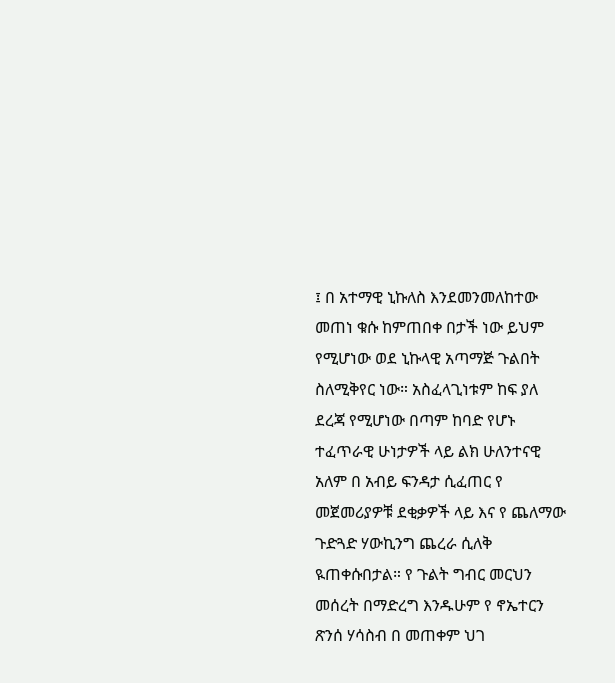፤ በ አተማዊ ኒኩለስ እንደመንመለከተው መጠነ ቁሱ ከምጠበቀ በታች ነው ይህም የሚሆነው ወደ ኒኩላዊ አጣማጅ ጉልበት ስለሚቅየር ነው። አስፈላጊነቱም ከፍ ያለ ደረጃ የሚሆነው በጣም ከባድ የሆኑ ተፈጥራዊ ሁነታዎች ላይ ልክ ሁለንተናዊ አለም በ አብይ ፍንዳታ ሲፈጠር የ መጀመሪያዎቹ ደቂቃዎች ላይ እና የ ጨለማው ጉድጓድ ሃውኪንግ ጨረራ ሲለቅ ዪጠቀሱበታል። የ ጉልት ግብር መርህን መሰረት በማድረግ እንዱሁም የ ኖኤተርን ጽንሰ ሃሳስብ በ መጠቀም ህገ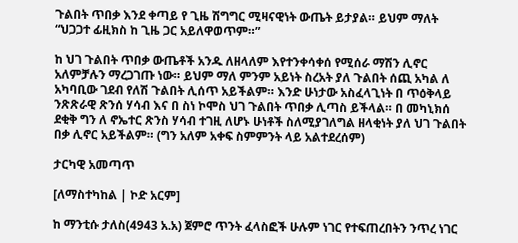ጉልበት ጥበቃ እንደ ቀጣይ የ ጊዜ ሽግግር ሚዛናዊነት ውጤት ይታያል። ይህም ማለት “ህጋጋተ ፊዚክስ ከ ጊዜ ጋር አይለዋወጥም።”

ከ ህገ ጉልበት ጥበቃ ውጤቶች አንዱ ለዘላለም እየተንቀሳቀሰ የሚሰራ ማሽን ሊኖር አለምቻሉን ማረጋገጡ ነው። ይህም ማለ ምንም አይነት ስረአት ያለ ጉልበት ሰጪ አካል ለ አካባቢው ገደብ የለሽ ጉልበት ሊሰጥ አይችልም። እንድ ሁነታው አስፈላጊነት በ ጥዕቅላይ ንጽጽራዊ ጽንሰ ሃሳብ እና በ ስነ ኮሞስ ህገ ጉልበት ጥበቃ ሊጣስ ይችላል። በ መካኒክሰ ደቂቅ ግን ለ ኖኤተር ጽንስ ሃሳብ ተገዚ ለሆኑ ሁነቶች ስለሚያገለግል ዘላቂነት ያለ ህገ ጉልበት በቃ ሊኖር አይችልም። (ግን አለም አቀፍ ስምምንት ላይ አልተደረሰም)

ታርካዊ አመጣጥ

[ለማስተካከል | ኮድ አርም]

ከ ማንቲሱ ታለስ(4943 አ.አ) ጀምሮ ጥንት ፈላስፎች ሁሉም ነገር የተፍጠረበትን ንጥረ ነገር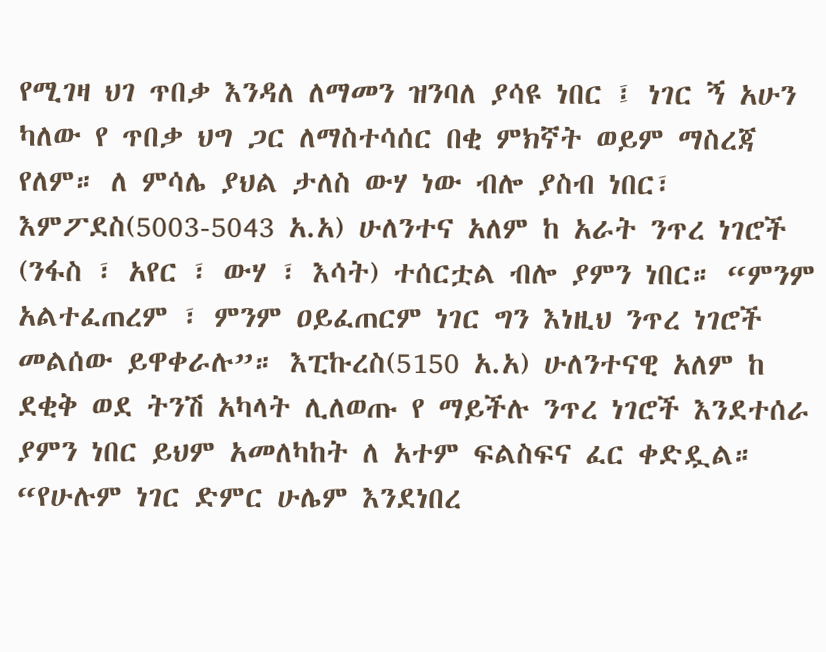የሚገዛ ህገ ጥበቃ እንዳለ ለማመን ዝንባለ ያሳዩ ነበር ፤ ነገር ኝ አሁን ካለው የ ጥበቃ ህግ ጋር ለማስተሳሰር በቂ ምክኛት ወይም ማስረጃ የለም። ለ ምሳሌ ያህል ታለስ ውሃ ነው ብሎ ያስብ ነበር፣ እምፖደስ(5003-5043 አ.አ) ሁለንተና አለም ከ አራት ንጥረ ነገሮች (ንፋስ ፣ አየር ፣ ውሃ ፣ እሳት) ተሰርቷል ብሎ ያምን ነበር። “ምንም አልተፈጠረም ፣ ምንም ዐይፈጠርም ነገር ግን እነዚህ ንጥረ ነገሮች መልሰው ይዋቀራሉ”። እፒኩረስ(5150 አ.አ) ሁለንተናዊ አለም ከ ደቂቅ ወደ ትንሽ አካላት ሊለወጡ የ ማይችሉ ንጥረ ነገሮች እንደተሰራ ያምን ነበር ይህም አመለካከት ለ አተም ፍልስፍና ፈር ቀድዷል። “የሁሉም ነገር ድምር ሁሌም እንደነበረ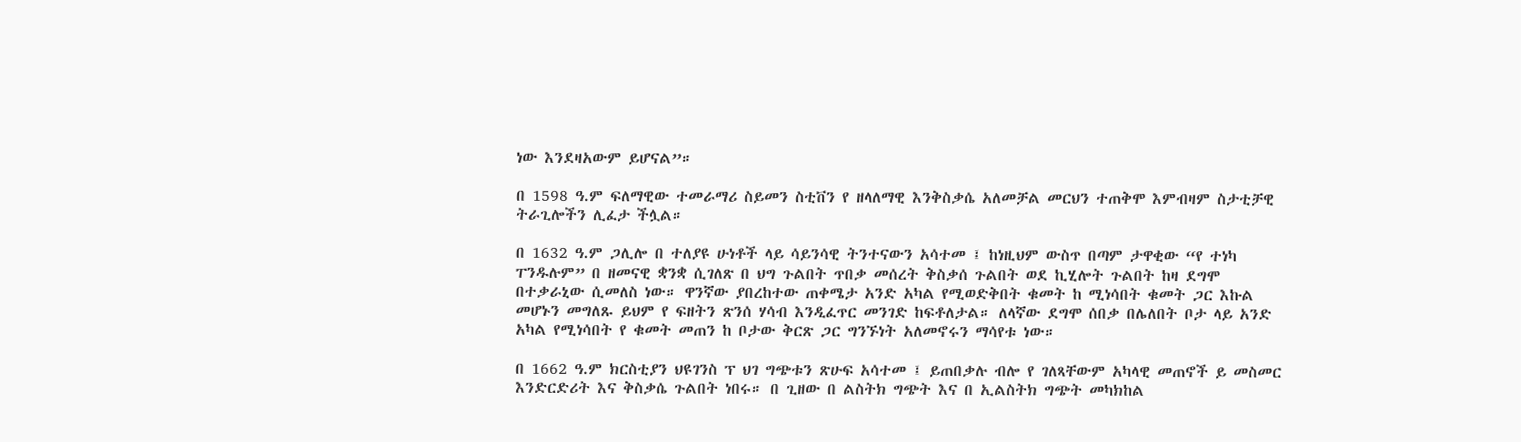ነው እንደዛአውም ይሆናል”።

በ 1598 ዓ.ም ፍለማዊው ተመራማሪ ስይመን ስቲቨን የ ዘላለማዊ እንቅስቃሴ አለመቻል መርህን ተጠቅሞ እምብዛም ስታቲቻዊ ትራጊሎችን ሊፈታ ችሏል።

በ 1632 ዓ.ም ጋሊሎ በ ተለያዩ ሁነቶች ላይ ሳይንሳዊ ትንተናውን አሳተመ ፤ ከነዚህም ውስጥ በጣም ታዋቂው “የ ተነካ ፐንዱሉም” በ ዘመናዊ ቋንቋ ሲገለጽ በ ህግ ጉልበት ጥበቃ መሰረት ቅስቃሰ ጉልበት ወደ ኪሂሎት ጉልበት ከዛ ደግሞ በተቃራኒው ሲመለስ ነው። ዋንኛው ያበረከተው ጠቀሜታ አንድ አካል የሚወድቅበት ቁመት ከ ሚነሳበት ቁመት ጋር እኩል መሆኑን መግለጹ ይህም የ ፍዘትን ጽንሰ ሃሳብ እንዲፈጥር መንገድ ከፍቶለታል። ለላኛው ደግሞ ሰበቃ በሌለበት ቦታ ላይ አንድ አካል የሚነሳበት የ ቁመት መጠን ከ ቦታው ቅርጽ ጋር ግንኙነት አለመኖሩን ማሳየቱ ነው።

በ 1662 ዓ.ም ክርስቲያን ህዩገንስ ፕ ህገ ግጭቱን ጽሁፍ አሳተመ ፤ ይጠበቃሉ ብሎ የ ገለጻቸውም አካላዊ መጠኖች ይ መስመር እንድርድሪት እና ቅስቃሴ ጉልበት ነበሩ። በ ጊዘው በ ልስትክ ግጭት እና በ ኢልስትክ ግጭት መካክከል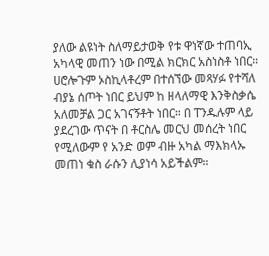ያለው ልዩነት ስለማይታወቅ የቱ ዋነኛው ተጠባኢ አካላዊ መጠን ነው በሚል ክርክር አስነስቶ ነበር። ሀሮሎጉም ኦስኪላቶረም በተሰኘው መጻሃፉ የተሻለ ብያኔ ሰጦት ነበር ይህም ከ ዘላለማዊ እንቅስቃሴ አለመቻል ጋር አገናኝቶት ነበር። በ ፐንዱሉም ላይ ያደረገው ጥናት በ ቶርስሌ መርህ መሰረት ነበር የሚለውም የ አንድ ወም ብዙ አካል ማእክላኡ መጠነ ቁስ ራሱን ሊያነሳ አይችልም።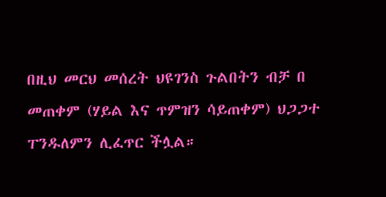በዚህ መርህ መሰረት ህዩገንስ ጉልበትን ብቻ በ መጠቀም (ሃይል እና ጥምዝን ሳይጠቀም) ህጋጋተ ፐንዱለምን ሊፈጥር ችሏል።